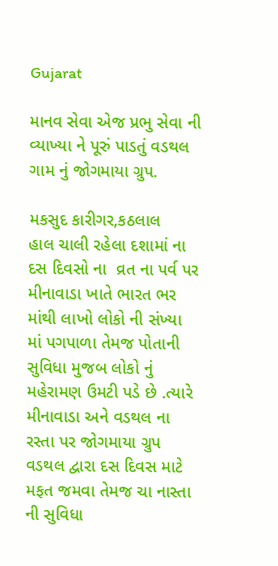Gujarat

માનવ સેવા એજ પ્રભુ સેવા ની વ્યાખ્યા ને પૂરું પાડતું વડથલ ગામ નું જોગમાયા ગ્રુપ.

મકસુદ કારીગર,કઠલાલ
હાલ ચાલી રહેલા દશામાં ના દસ દિવસો ના  વ્રત ના પર્વ પર મીનાવાડા ખાતે ભારત ભર માંથી લાખો લોકો ની સંખ્યા માં પગપાળા તેમજ પોતાની સુવિધા મુજબ લોકો નું મહેરામણ ઉમટી પડે છે .ત્યારે મીનાવાડા અને વડથલ ના રસ્તા પર જોગમાયા ગ્રુપ વડથલ દ્વારા દસ દિવસ માટે મફત જમવા તેમજ ચા નાસ્તા ની સુવિધા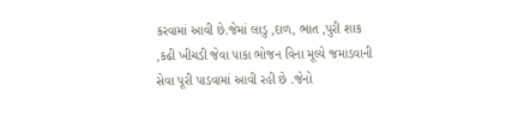કરવામાં આવી છે.જેમાં લાડુ ,દાળ, ભાત ,પુરી શાક ,કઢી ખીચડી જેવા પાકા ભોજન વિના મૂલ્યે જમાડવાની સેવા પૂરી પાડવામાં આવી રહી છે .જેનો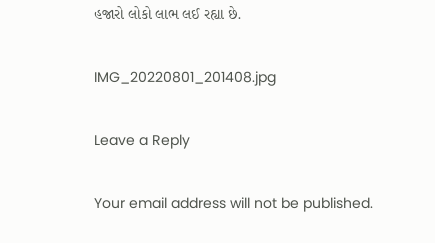હજારો લોકો લાભ લઈ રહ્યા છે.

IMG_20220801_201408.jpg

Leave a Reply

Your email address will not be published.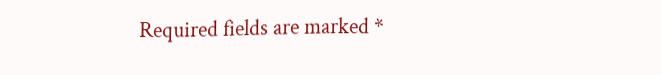Required fields are marked *